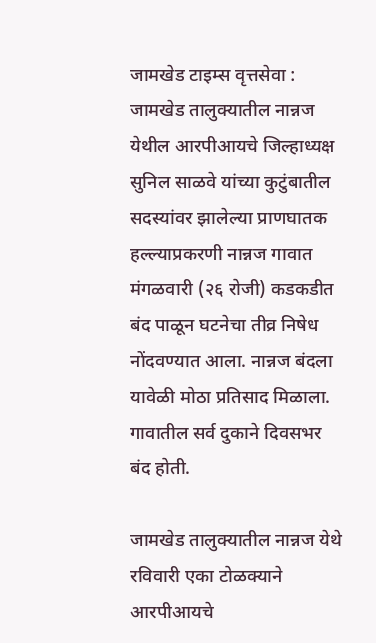जामखेड टाइम्स वृत्तसेवा : जामखेड तालुक्यातील नान्नज येथील आरपीआयचे जिल्हाध्यक्ष सुनिल साळवे यांच्या कुटुंबातील सदस्यांवर झालेल्या प्राणघातक हल्ल्याप्रकरणी नान्नज गावात मंगळवारी (२६ रोजी) कडकडीत बंद पाळून घटनेचा तीव्र निषेध नोंदवण्यात आला. नान्नज बंदला यावेळी मोठा प्रतिसाद मिळाला. गावातील सर्व दुकाने दिवसभर बंद होती.

जामखेड तालुक्यातील नान्नज येथे रविवारी एका टोळक्याने आरपीआयचे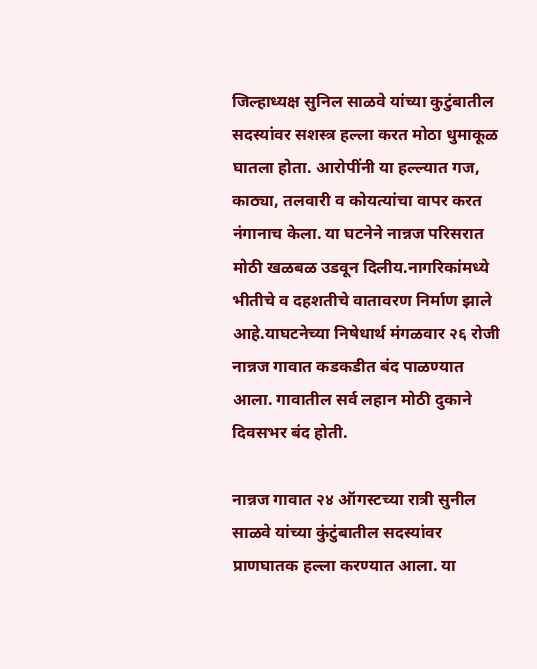जिल्हाध्यक्ष सुनिल साळवे यांच्या कुटुंबातील सदस्यांवर सशस्त्र हल्ला करत मोठा धुमाकूळ घातला होता. आरोपींनी या हल्ल्यात गज, काठ्या, तलवारी व कोयत्यांचा वापर करत नंगानाच केला. या घटनेने नान्नज परिसरात मोठी खळबळ उडवून दिलीय.नागरिकांमध्ये भीतीचे व दहशतीचे वातावरण निर्माण झाले आहे.याघटनेच्या निषेधार्थ मंगळवार २६ रोजी नान्नज गावात कडकडीत बंद पाळण्यात आला. गावातील सर्व लहान मोठी दुकाने दिवसभर बंद होती.

नान्नज गावात २४ ऑगस्टच्या रात्री सुनील साळवे यांच्या कुंटुंबातील सदस्यांवर प्राणघातक हल्ला करण्यात आला. या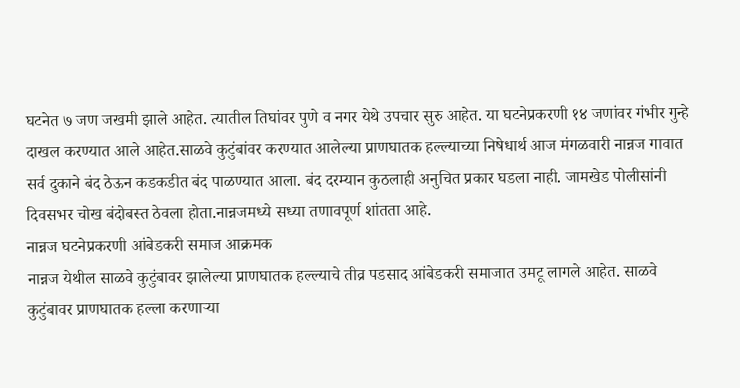घटनेत ७ जण जखमी झाले आहेत. त्यातील तिघांवर पुणे व नगर येथे उपचार सुरु आहेत. या घटनेप्रकरणी १४ जणांवर गंभीर गुन्हे दाखल करण्यात आले आहेत.साळवे कुटुंबांवर करण्यात आलेल्या प्राणघातक हल्ल्याच्या निषेधार्थ आज मंगळवारी नान्नज गावात सर्व दुकाने बंद ठेऊन कडकडीत बंद पाळण्यात आला. बंद दरम्यान कुठलाही अनुचित प्रकार घडला नाही. जामखेड पोलीसांनी दिवसभर चोख बंदोबस्त ठेवला होता.नान्नजमध्ये सध्या तणावपूर्ण शांतता आहे.
नान्नज घटनेप्रकरणी आंबेडकरी समाज आक्रमक
नान्नज येथील साळवे कुटुंबावर झालेल्या प्राणघातक हल्ल्याचे तीव्र पडसाद आंबेडकरी समाजात उमटू लागले आहेत. साळवे कुटुंबावर प्राणघातक हल्ला करणाऱ्या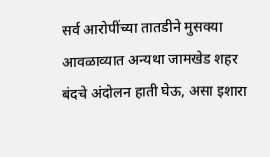सर्व आरोपींच्या तातडीने मुसक्या आवळाव्यात अन्यथा जामखेड शहर बंदचे अंदोलन हाती घेऊ, असा इशारा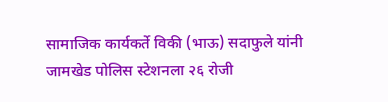सामाजिक कार्यकर्ते विकी (भाऊ) सदाफुले यांनी जामखेड पोलिस स्टेशनला २६ रोजी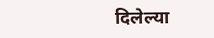दिलेल्या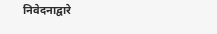निवेदनाद्वारे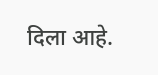दिला आहे.